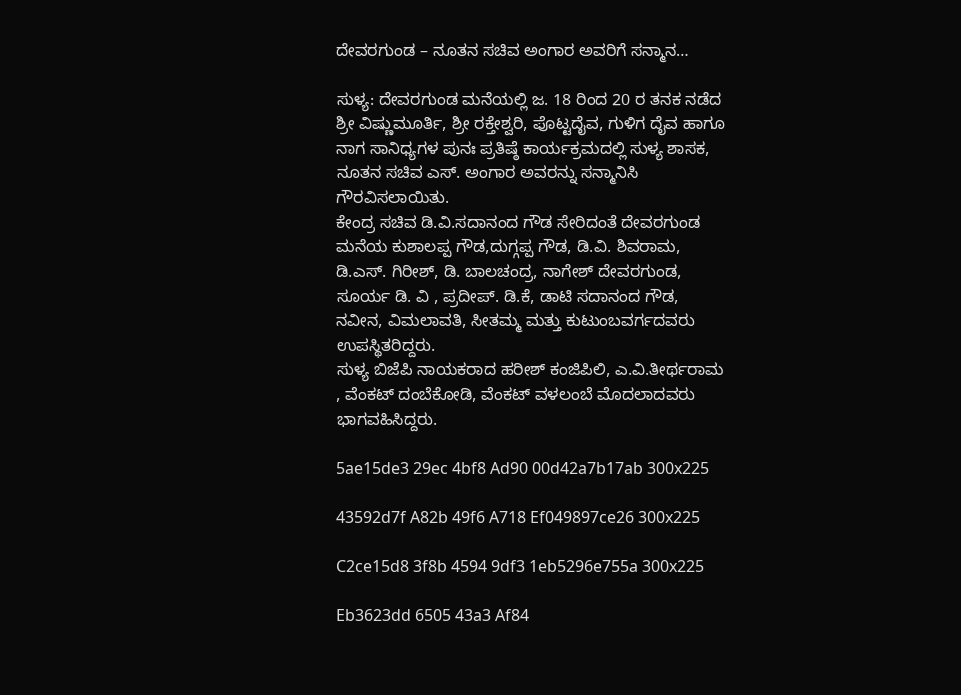ದೇವರಗುಂಡ – ನೂತನ ಸಚಿವ ಅಂಗಾರ ಅವರಿಗೆ ಸನ್ಮಾನ…

ಸುಳ್ಯ: ದೇವರಗುಂಡ ಮನೆಯಲ್ಲಿ ಜ. 18 ರಿಂದ 20 ರ ತನಕ ನಡೆದ ಶ್ರೀ ವಿಷ್ಣುಮೂರ್ತಿ, ಶ್ರೀ ರಕ್ತೇಶ್ವರಿ, ಪೊಟ್ಟದೈವ, ಗುಳಿಗ ದೈವ ಹಾಗೂ ನಾಗ ಸಾನಿಧ್ಯಗಳ ಪುನಃ ಪ್ರತಿಷ್ಠೆ ಕಾರ್ಯಕ್ರಮದಲ್ಲಿ ಸುಳ್ಯ ಶಾಸಕ, ನೂತನ ಸಚಿವ ಎಸ್. ಅಂಗಾರ ಅವರನ್ನು ಸನ್ಮಾನಿಸಿ ಗೌರವಿಸಲಾಯಿತು.
ಕೇಂದ್ರ ಸಚಿವ ಡಿ.ವಿ.ಸದಾನಂದ ಗೌಡ ಸೇರಿದಂತೆ ದೇವರಗುಂಡ ಮನೆಯ ಕುಶಾಲಪ್ಪ ಗೌಡ,ದುಗ್ಗಪ್ಪ ಗೌಡ, ಡಿ.ವಿ. ಶಿವರಾಮ, ಡಿ.ಎಸ್. ಗಿರೀಶ್, ಡಿ. ಬಾಲಚಂದ್ರ, ನಾಗೇಶ್ ದೇವರಗುಂಡ, ಸೂರ್ಯ ಡಿ. ವಿ , ಪ್ರದೀಪ್. ಡಿ.ಕೆ, ಡಾಟಿ ಸದಾನಂದ ಗೌಡ, ನವೀನ, ವಿಮಲಾವತಿ, ಸೀತಮ್ಮ ಮತ್ತು ಕುಟುಂಬವರ್ಗದವರು ಉಪಸ್ಥಿತರಿದ್ದರು.
ಸುಳ್ಯ ಬಿಜೆಪಿ ನಾಯಕರಾದ ಹರೀಶ್ ಕಂಜಿಪಿಲಿ, ಎ.ವಿ.ತೀರ್ಥರಾಮ , ವೆಂಕಟ್ ದಂಬೆಕೋಡಿ, ವೆಂಕಟ್ ವಳಲಂಬೆ ಮೊದಲಾದವರು ಭಾಗವಹಿಸಿದ್ದರು.

5ae15de3 29ec 4bf8 Ad90 00d42a7b17ab 300x225

43592d7f A82b 49f6 A718 Ef049897ce26 300x225

C2ce15d8 3f8b 4594 9df3 1eb5296e755a 300x225

Eb3623dd 6505 43a3 Af84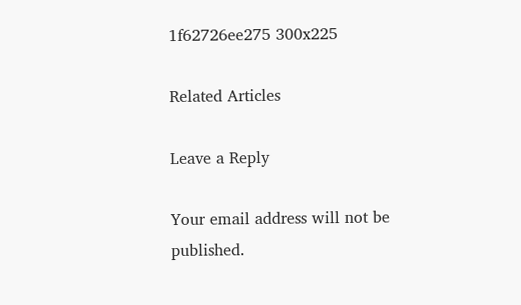1f62726ee275 300x225

Related Articles

Leave a Reply

Your email address will not be published.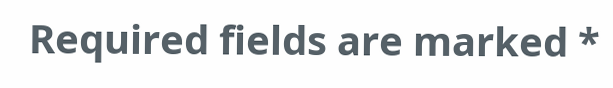Required fields are marked *